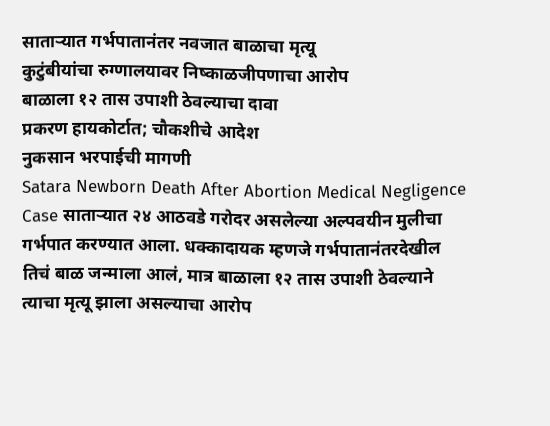साताऱ्यात गर्भपातानंतर नवजात बाळाचा मृत्यू
कुटुंबीयांचा रुग्णालयावर निष्काळजीपणाचा आरोप
बाळाला १२ तास उपाशी ठेवल्याचा दावा
प्रकरण हायकोर्टात; चौकशीचे आदेश
नुकसान भरपाईची मागणी
Satara Newborn Death After Abortion Medical Negligence Case साताऱ्यात २४ आठवडे गरोदर असलेल्या अल्पवयीन मुलीचा गर्भपात करण्यात आला. धक्कादायक म्हणजे गर्भपातानंतरदेखील तिचं बाळ जन्माला आलं, मात्र बाळाला १२ तास उपाशी ठेवल्याने त्याचा मृत्यू झाला असल्याचा आरोप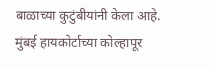बाळाच्या कुटुंबीयांनी केला आहे. मुंबई हायकोर्टाच्या कोल्हापूर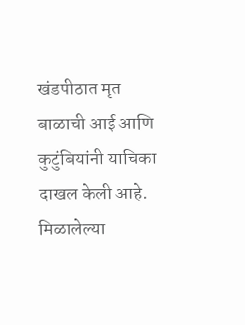खंडपीठात मृत बाळाची आई आणि कुटुंबियांनी याचिका दाखल केली आहे.
मिळालेल्या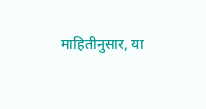माहितीनुसार, या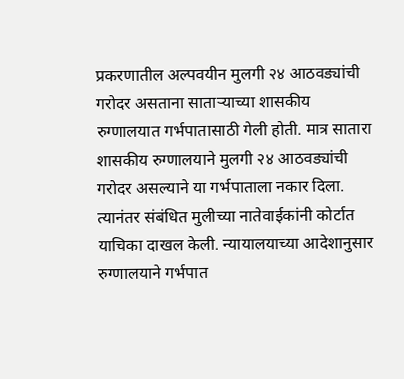प्रकरणातील अल्पवयीन मुलगी २४ आठवड्यांची गरोदर असताना साताऱ्याच्या शासकीय रुग्णालयात गर्भपातासाठी गेली होती. मात्र सातारा शासकीय रुग्णालयाने मुलगी २४ आठवड्यांची गरोदर असल्याने या गर्भपाताला नकार दिला. त्यानंतर संबंधित मुलीच्या नातेवाईकांनी कोर्टात याचिका दाखल केली. न्यायालयाच्या आदेशानुसार रुग्णालयाने गर्भपात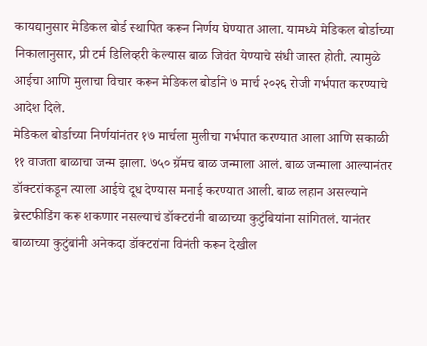कायद्यानुसार मेडिकल बोर्ड स्थापित करून निर्णय घेण्यात आला. यामध्ये मेडिकल बोर्डाच्या निकालानुसार, प्री टर्म डिलिव्हरी केल्यास बाळ जिवंत येण्याचे संधी जास्त होती. त्यामुळे आईचा आणि मुलाचा विचार करून मेडिकल बोर्डाने ७ मार्च २०२६ रोजी गर्भपात करण्याचे आदेश दिले.
मेडिकल बोर्डाच्या निर्णयांनंतर १७ मार्चला मुलीचा गर्भपात करण्यात आला आणि सकाळी ११ वाजता बाळाचा जन्म झाला. ७५० ग्रॅमच बाळ जन्माला आलं. बाळ जन्माला आल्यानंतर डॉक्टरांकडून त्याला आईचे दूध देण्यास मनाई करण्यात आली. बाळ लहान असल्याने ब्रेस्टफीडिंग करू शकणार नसल्याचं डॉक्टरांनी बाळाच्या कुटुंबियांना सांगितलं. यानंतर बाळाच्या कुटुंबांनी अनेकदा डॉक्टरांना विनंती करून देखील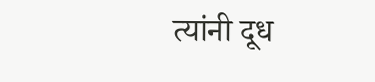त्यांनी दूध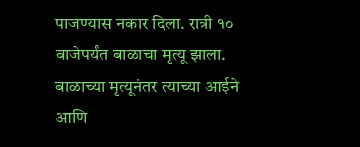पाजण्यास नकार दिला. रात्री १० वाजेपर्यंत बाळाचा मृत्यू झाला.
बाळाच्या मृत्यूनंतर त्याच्या आईने आणि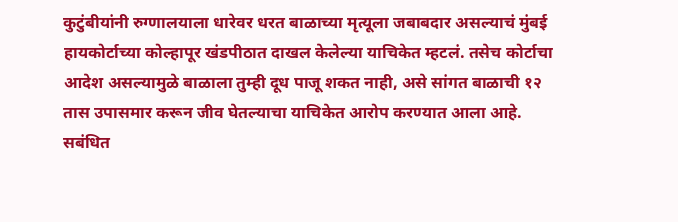कुटुंबीयांनी रुग्णालयाला धारेवर धरत बाळाच्या मृत्यूला जबाबदार असल्याचं मुंबई हायकोर्टाच्या कोल्हापूर खंडपीठात दाखल केलेल्या याचिकेत म्हटलं. तसेच कोर्टाचा आदेश असल्यामुळे बाळाला तुम्ही दूध पाजू शकत नाही, असे सांगत बाळाची १२ तास उपासमार करून जीव घेतल्याचा याचिकेत आरोप करण्यात आला आहे. सबंधित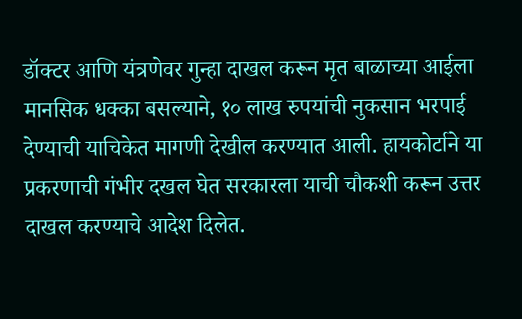डॉक्टर आणि यंत्रणेवर गुन्हा दाखल करून मृत बाळाच्या आईला मानसिक धक्का बसल्याने, १० लाख रुपयांची नुकसान भरपाई देण्याची याचिकेत मागणी देखील करण्यात आली. हायकोर्टाने या प्रकरणाची गंभीर दखल घेत सरकारला याची चौकशी करून उत्तर दाखल करण्याचे आदेश दिलेत.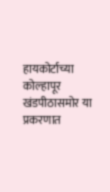हायकोर्टाच्या कोल्हापूर खंडपीठासमोर या प्रकरणात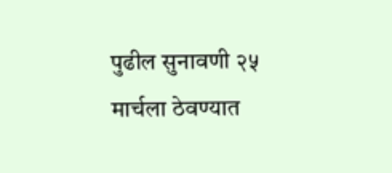पुढील सुनावणी २५ मार्चला ठेवण्यात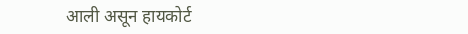आली असून हायकोर्ट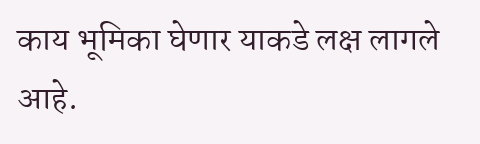काय भूमिका घेणार याकडे लक्ष लागले आहे.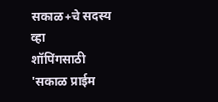सकाळ+चे सदस्य व्हा
शॉपिंगसाठी 'सकाळ प्राईम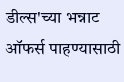डील्स'च्या भन्नाट ऑफर्स पाहण्यासाठी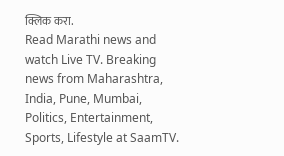क्लिक करा.
Read Marathi news and watch Live TV. Breaking news from Maharashtra, India, Pune, Mumbai, Politics, Entertainment, Sports, Lifestyle at SaamTV.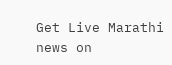Get Live Marathi news on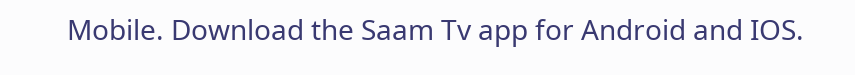Mobile. Download the Saam Tv app for Android and IOS.